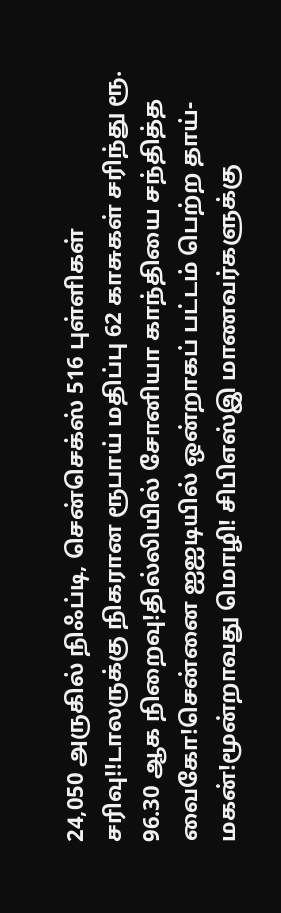24,050 அருகில் நிஃப்டி, சென்செக்ஸ் 516 புள்ளிகள் சரிவு!!டாலருக்கு நிகரான ரூபாய் மதிப்பு 62 காசுகள் சரிந்து ரூ. 96.30 ஆக நிறைவு!தில்லியில் சோனியா காந்தியை சந்தித்த வைகோ!சென்னை ஐஐடியில் ஒன்றாகப் பட்டம் பெற்ற தாய்- மகன்!மூன்றாவது மொழி! சிபிஎஸ்இ மாணவர்களுக்கு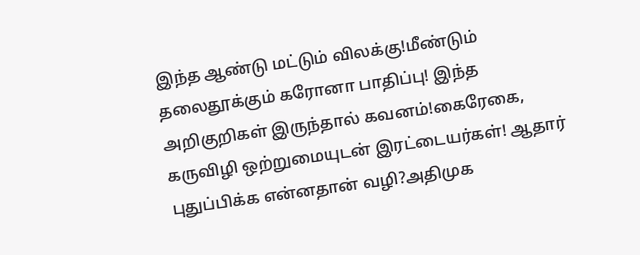இந்த ஆண்டு மட்டும் விலக்கு!மீண்டும் தலைதூக்கும் கரோனா பாதிப்பு! இந்த அறிகுறிகள் இருந்தால் கவனம்!கைரேகை, கருவிழி ஒற்றுமையுடன் இரட்டையர்கள்! ஆதார் புதுப்பிக்க என்னதான் வழி?அதிமுக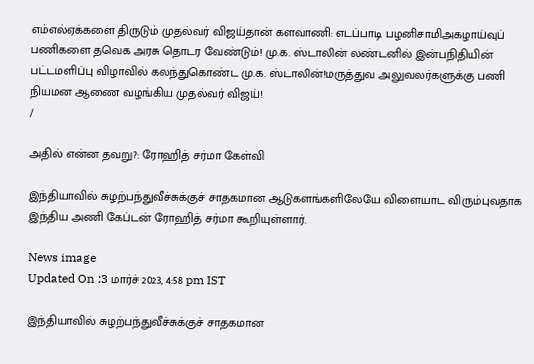எம்எல்ஏக்களை திருடும் முதல்வர் விஜய்தான் களவாணி: எடப்பாடி பழனிசாமிஅகழாய்வுப் பணிகளை தவெக அரசு தொடர வேண்டும்! மு.க. ஸ்டாலின் லண்டனில் இன்பநிதியின் பட்டமளிப்பு விழாவில் கலந்துகொண்ட மு.க. ஸ்டாலின்!மருத்துவ அலுவலர்களுக்கு பணி நியமன ஆணை வழங்கிய முதல்வர் விஜய்!
/

அதில் என்ன தவறு?: ரோஹித் சர்மா கேள்வி

இந்தியாவில் சுழற்பந்துவீச்சுக்குச் சாதகமான ஆடுகளங்களிலேயே விளையாட விரும்புவதாக இந்திய அணி கேப்டன் ரோஹித் சர்மா கூறியுள்ளார்.

News image
Updated On :3 மார்ச் 2023, 4:58 pm IST

இந்தியாவில் சுழற்பந்துவீச்சுக்குச் சாதகமான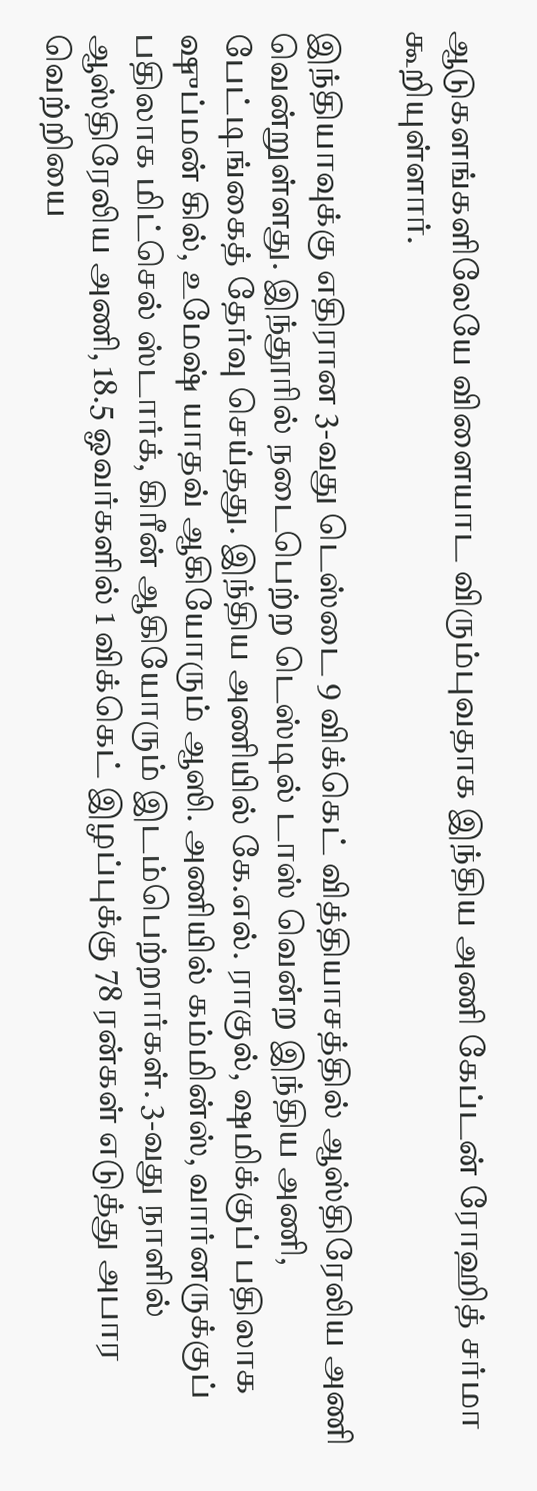ஆடுகளங்களிலேயே விளையாட விரும்புவதாக இந்திய அணி கேப்டன் ரோஹித் சர்மா கூறியுள்ளார்.

இந்தியாவுக்கு எதிரான 3-வது டெஸ்டை 9 விக்கெட் வித்தியாசத்தில் ஆஸ்திரேலிய அணி வென்றுள்ளது. இந்தூரில் நடைபெற்ற டெஸ்டில் டாஸ் வென்ற இந்திய அணி, பேட்டிங்கைத் தேர்வு செய்தது. இந்திய அணியில் கே.எல். ராகுல், ஷமிக்குப் பதிலாக ஷுப்மன் கில், உமேஷ் யாதவ் ஆகியோரும் ஆஸி. அணியில் கம்மின்ஸ், வார்னருக்குப் பதிலாக மிட்செல் ஸ்டார்க், கிரீன் ஆகியோரும் இடம்பெற்றார்கள். 3-வது நாளில் ஆஸ்திரேலிய அணி, 18.5 ஓவர்களில் 1 விக்கெட் இழப்புக்கு 78 ரன்கள் எடுத்து அபார வெற்றியை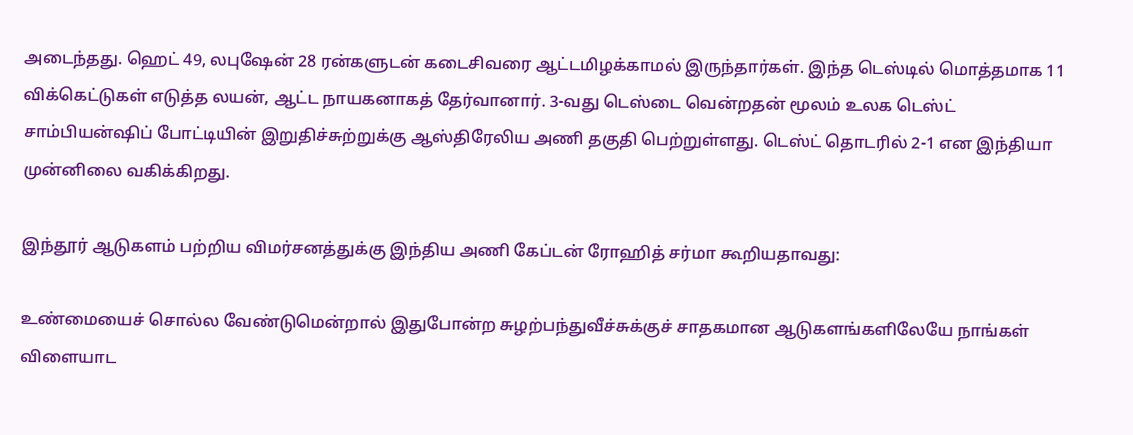அடைந்தது. ஹெட் 49, லபுஷேன் 28 ரன்களுடன் கடைசிவரை ஆட்டமிழக்காமல் இருந்தார்கள். இந்த டெஸ்டில் மொத்தமாக 11 விக்கெட்டுகள் எடுத்த லயன், ஆட்ட நாயகனாகத் தேர்வானார். 3-வது டெஸ்டை வென்றதன் மூலம் உலக டெஸ்ட் சாம்பியன்ஷிப் போட்டியின் இறுதிச்சுற்றுக்கு ஆஸ்திரேலிய அணி தகுதி பெற்றுள்ளது. டெஸ்ட் தொடரில் 2-1 என இந்தியா முன்னிலை வகிக்கிறது.

இந்தூர் ஆடுகளம் பற்றிய விமர்சனத்துக்கு இந்திய அணி கேப்டன் ரோஹித் சர்மா கூறியதாவது:

உண்மையைச் சொல்ல வேண்டுமென்றால் இதுபோன்ற சுழற்பந்துவீச்சுக்குச் சாதகமான ஆடுகளங்களிலேயே நாங்கள் விளையாட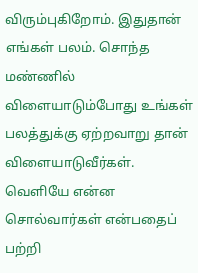விரும்புகிறோம். இதுதான் எங்கள் பலம். சொந்த மண்ணில் விளையாடும்போது உங்கள் பலத்துக்கு ஏற்றவாறு தான் விளையாடுவீர்கள். வெளியே என்ன சொல்வார்கள் என்பதைப் பற்றி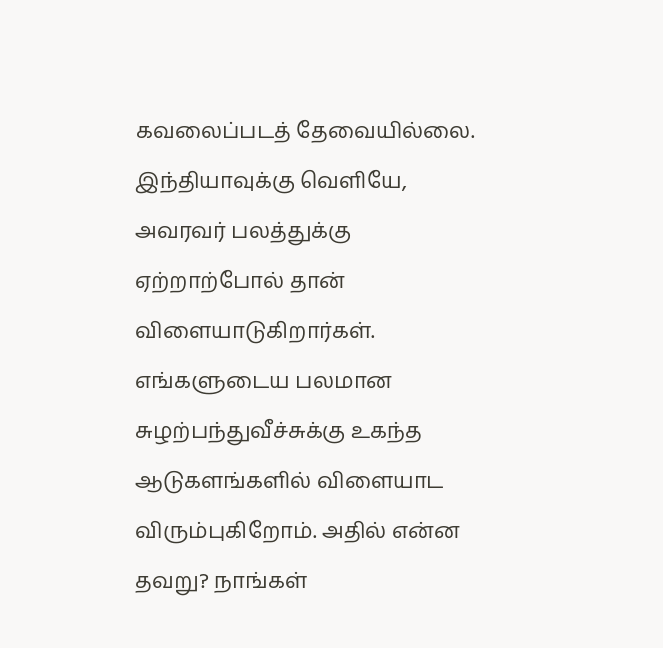கவலைப்படத் தேவையில்லை. இந்தியாவுக்கு வெளியே, அவரவர் பலத்துக்கு ஏற்றாற்போல் தான் விளையாடுகிறார்கள். எங்களுடைய பலமான சுழற்பந்துவீச்சுக்கு உகந்த ஆடுகளங்களில் விளையாட விரும்புகிறோம். அதில் என்ன தவறு? நாங்கள்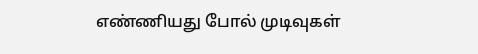எண்ணியது போல் முடிவுகள்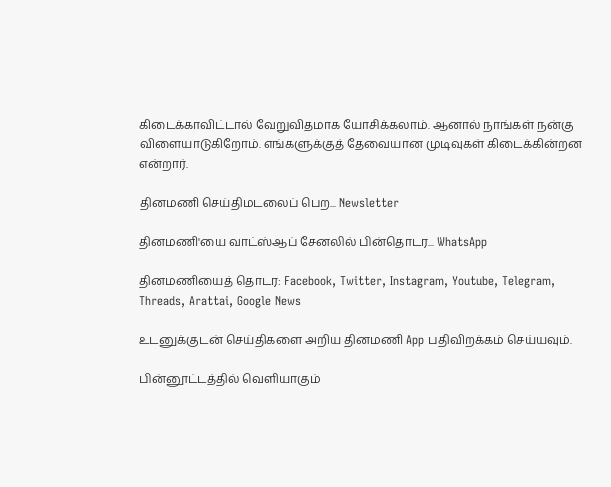கிடைக்காவிட்டால் வேறுவிதமாக யோசிக்கலாம். ஆனால் நாங்கள் நன்கு விளையாடுகிறோம். எங்களுக்குத் தேவையான முடிவுகள் கிடைக்கின்றன என்றார்.

தினமணி செய்திமடலைப் பெற... Newsletter

தினமணி'யை வாட்ஸ்ஆப் சேனலில் பின்தொடர... WhatsApp

தினமணியைத் தொடர: Facebook, Twitter, Instagram, Youtube, Telegram, Threads, Arattai, Google News

உடனுக்குடன் செய்திகளை அறிய தினமணி App பதிவிறக்கம் செய்யவும்.

பின்னூட்டத்தில் வெளியாகும்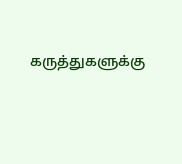கருத்துகளுக்கு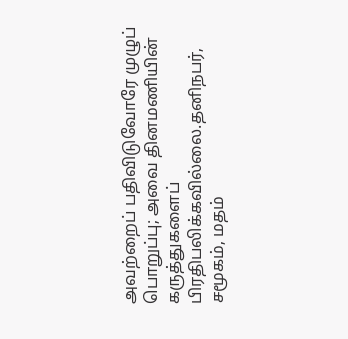அவற்றைப் பதிவிடுவோரே முழுப் பொறுப்பு; அவை தினமணியின் கருத்துகளைப் பிரதிபலிக்கவில்லை.தனிநபர், சமூகம், மதம்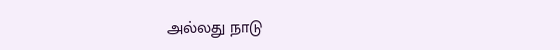அல்லது நாடு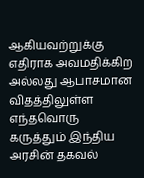ஆகியவற்றுக்கு எதிராக அவமதிக்கிற அல்லது ஆபாசமான விதத்திலுள்ள எந்தவொரு கருத்தும் இந்திய அரசின் தகவல்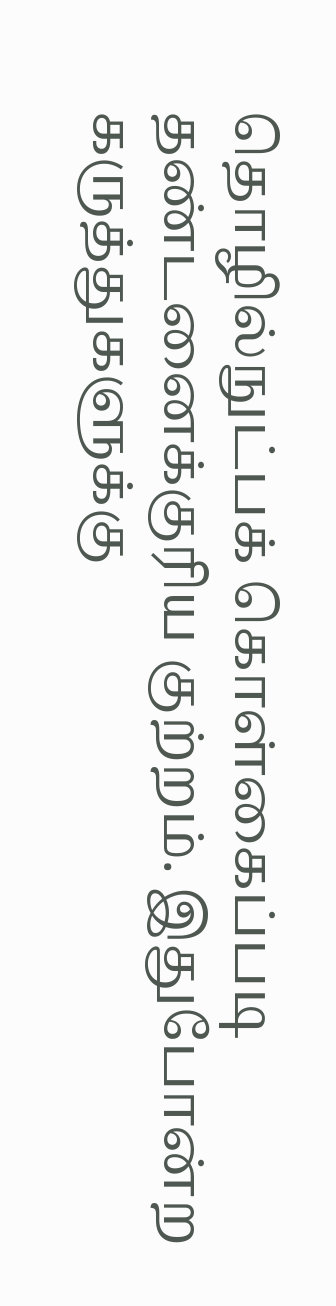தொழில்நுட்பக் கொள்கைப்படி தண்டனைக்குரிய குற்றம். இதுபோன்ற கருத்துகளுக்கு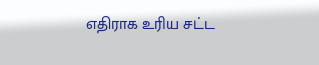எதிராக உரிய சட்ட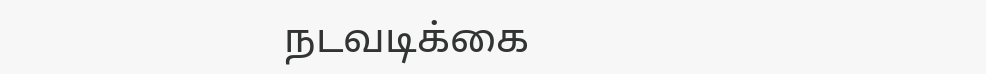நடவடிக்கை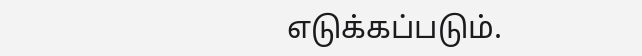எடுக்கப்படும்.